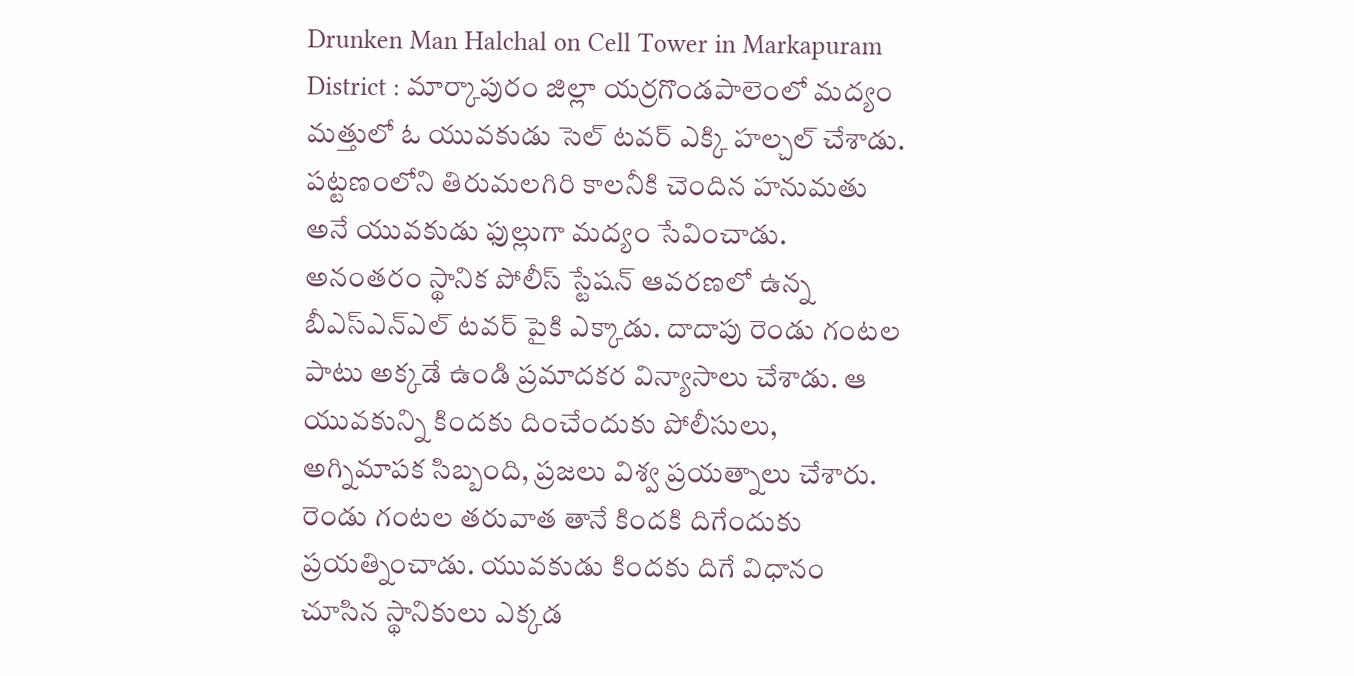Drunken Man Halchal on Cell Tower in Markapuram District : మార్కాపురం జిల్లా యర్రగొండపాలెంలో మద్యం మత్తులో ఓ యువకుడు సెల్ టవర్ ఎక్కి హల్చల్ చేశాడు. పట్టణంలోని తిరుమలగిరి కాలనీకి చెందిన హనుమతు అనే యువకుడు ఫుల్లుగా మద్యం సేవించాడు. అనంతరం స్థానిక పోలీస్ స్టేషన్ ఆవరణలో ఉన్న బీఎస్ఎన్ఎల్ టవర్ పైకి ఎక్కాడు. దాదాపు రెండు గంటల పాటు అక్కడే ఉండి ప్రమాదకర విన్యాసాలు చేశాడు. ఆ యువకున్ని కిందకు దించేందుకు పోలీసులు, అగ్నిమాపక సిబ్బంది, ప్రజలు విశ్వ ప్రయత్నాలు చేశారు. రెండు గంటల తరువాత తానే కిందకి దిగేందుకు ప్రయత్నించాడు. యువకుడు కిందకు దిగే విధానం చూసిన స్థానికులు ఎక్కడ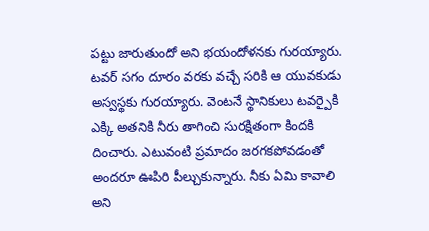పట్టు జారుతుందో అని భయందోళనకు గురయ్యారు. టవర్ సగం దూరం వరకు వచ్చే సరికి ఆ యువకుడు అస్వస్థకు గురయ్యారు. వెంటనే స్థానికులు టవర్పైకి ఎక్కి అతనికి నీరు తాగించి సురక్షితంగా కిందకి దించారు. ఎటువంటి ప్రమాదం జరగకపోవడంతో అందరూ ఊపిరి పీల్చుకున్నారు. నీకు ఏమి కావాలి అని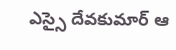ఎస్సై దేవకుమార్ ఆ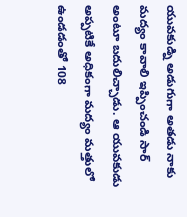యువకుడ్ని అడుగుగా అతడు నాకు మద్యం కావాలి ఇప్పించండి సార్ అంటూ బదులిచ్చాడు. ఆ యువకుడు అప్పటికే అధికంగా మద్యం మత్తులో ఉండడంతో 108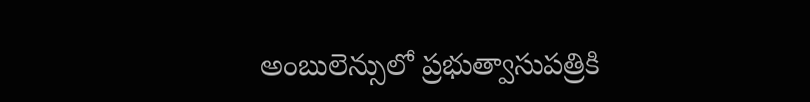అంబులెన్సులో ప్రభుత్వాసుపత్రికి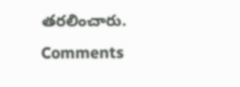తరలించారు.
Comments